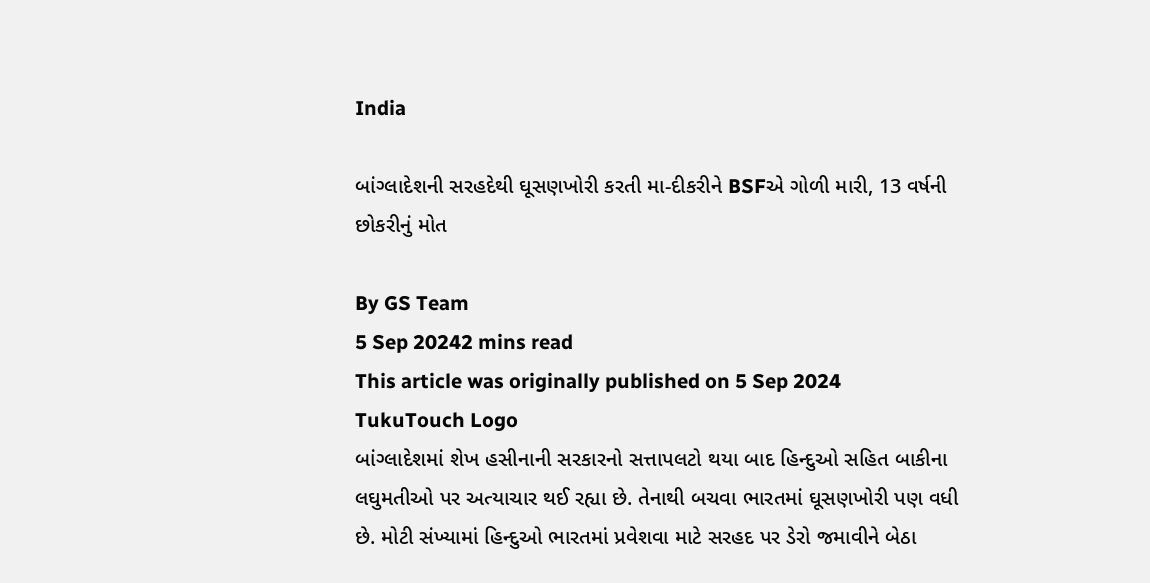India

બાંગ્લાદેશની સરહદેથી ઘૂસણખોરી કરતી મા-દીકરીને BSFએ ગોળી મારી, 13 વર્ષની છોકરીનું મોત

By GS Team
5 Sep 20242 mins read
This article was originally published on 5 Sep 2024
TukuTouch Logo
બાંગ્લાદેશમાં શેખ હસીનાની સરકારનો સત્તાપલટો થયા બાદ હિન્દુઓ સહિત બાકીના લઘુમતીઓ પર અત્યાચાર થઈ રહ્યા છે. તેનાથી બચવા ભારતમાં ઘૂસણખોરી પણ વધી છે. મોટી સંખ્યામાં હિન્દુઓ ભારતમાં પ્રવેશવા માટે સરહદ પર ડેરો જમાવીને બેઠા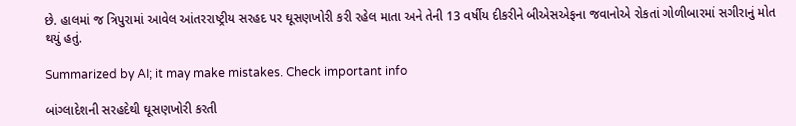છે. હાલમાં જ ત્રિપુરામાં આવેલ આંતરરાષ્ટ્રીય સરહદ પર ઘૂસણખોરી કરી રહેલ માતા અને તેની 13 વર્ષીય દીકરીને બીએસએફના જવાનોએ રોકતાં ગોળીબારમાં સગીરાનું મોત થયું હતું.

Summarized by AI; it may make mistakes. Check important info

બાંગ્લાદેશની સરહદેથી ઘૂસણખોરી કરતી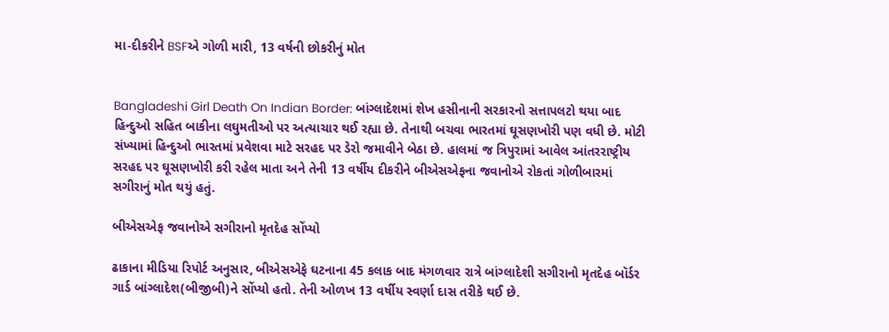મા-દીકરીને BSFએ ગોળી મારી, 13 વર્ષની છોકરીનું મોત


Bangladeshi Girl Death On Indian Border: બાંગ્લાદેશમાં શેખ હસીનાની સરકારનો સત્તાપલટો થયા બાદ હિન્દુઓ સહિત બાકીના લઘુમતીઓ પર અત્યાચાર થઈ રહ્યા છે. તેનાથી બચવા ભારતમાં ઘૂસણખોરી પણ વધી છે. મોટી સંખ્યામાં હિન્દુઓ ભારતમાં પ્રવેશવા માટે સરહદ પર ડેરો જમાવીને બેઠા છે. હાલમાં જ ત્રિપુરામાં આવેલ આંતરરાષ્ટ્રીય સરહદ પર ઘૂસણખોરી કરી રહેલ માતા અને તેની 13 વર્ષીય દીકરીને બીએસએફના જવાનોએ રોકતાં ગોળીબારમાં સગીરાનું મોત થયું હતું.

બીએસએફ જવાનોએ સગીરાનો મૃતદેહ સોંપ્યો

ઢાકાના મીડિયા રિપોર્ટ અનુસાર, બીએસએફે ઘટનાના 45 કલાક બાદ મંગળવાર રાત્રે બાંગ્લાદેશી સગીરાનો મૃતદેહ બૉર્ડર ગાર્ડ બાંગ્લાદેશ(બીજીબી)ને સોંપ્યો હતો. તેની ઓળખ 13 વર્ષીય સ્વર્ણા દાસ તરીકે થઈ છે.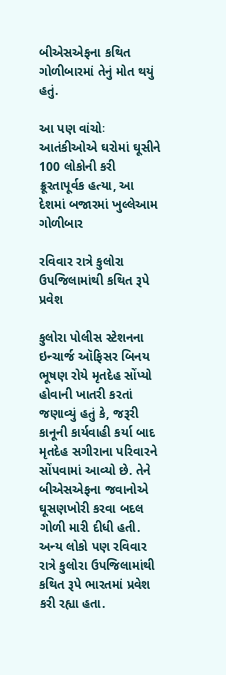બીએસએફના કથિત ગોળીબારમાં તેનું મોત થયું હતું.

આ પણ વાંચોઃ આતંકીઓએ ઘરોમાં ઘૂસીને 100 લોકોની કરી ક્રૂરતાપૂર્વક હત્યા, આ દેશમાં બજારમાં ખુલ્લેઆમ ગોળીબાર

રવિવાર રાત્રે કુલોરા ઉપજિલામાંથી કથિત રૂપે પ્રવેશ

કુલોરા પોલીસ સ્ટેશનના ઇન્ચાર્જ ઑફિસર બિનય ભૂષણ રોયે મૃતદેહ સોંપ્યો હોવાની ખાતરી કરતાં જણાવ્યું હતું કે, જરૂરી કાનૂની કાર્યવાહી કર્યા બાદ મૃતદેહ સગીરાના પરિવારને સોંપવામાં આવ્યો છે. તેને બીએસએફના જવાનોએ ઘૂસણખોરી કરવા બદલ ગોળી મારી દીધી હતી. અન્ય લોકો પણ રવિવાર રાત્રે કુલોરા ઉપજિલામાંથી કથિત રૂપે ભારતમાં પ્રવેશ કરી રહ્યા હતા.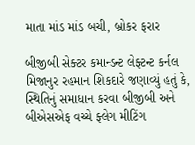માતા માંડ માંડ બચી, બ્રોકર ફરાર

બીજીબી સેક્ટર કમાન્ડન્ટ લેફ્ટન્ટ કર્નલ મિજાનુર રહમાન શિકદારે જણાવ્યું હતું કે, સ્થિતિનું સમાધાન કરવા બીજીબી અને બીએસએફ વચ્ચે ફ્લેગ મીટિંગ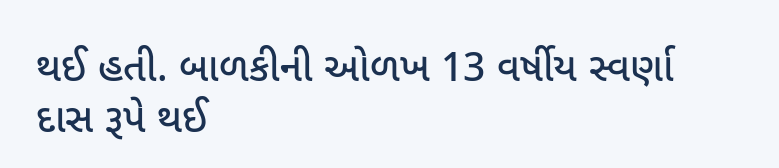થઈ હતી. બાળકીની ઓળખ 13 વર્ષીય સ્વર્ણા દાસ રૂપે થઈ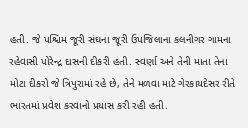હતી. જે પશ્ચિમ જૂરી સંઘના જૂરી ઉપજિલાના કલનીગર ગામના રહેવાસી પોરેન્દ્ર દાસની દીકરી હતી. સ્વર્ણા અને તેની માતા તેના મોટા દીકરો જે ત્રિપુરામાં રહે છે, તેને મળવા માટે ગેરકાયદેસર રીતે ભારતમાં પ્રવેશ કરવાનો પ્રયાસ કરી રહી હતી.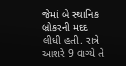જેમાં બે સ્થાનિક બ્રોકરની મદદ લીધી હતી. રાત્રે આશરે 9 વાગ્યે તે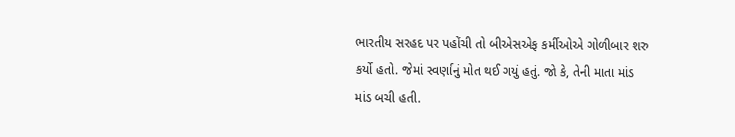ભારતીય સરહદ પર પહોંચી તો બીએસએફ કર્મીઓએ ગોળીબાર શરુ કર્યો હતો. જેમાં સ્વર્ણાનું મોત થઈ ગયું હતું. જો કે, તેની માતા માંડ માંડ બચી હતી.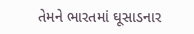તેમને ભારતમાં ઘૂસાડનાર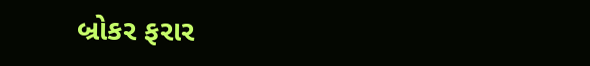બ્રોકર ફરાર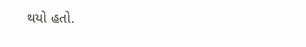થયો હતો.